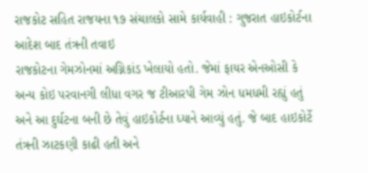રાજકોટ સહિત રાજયના ૧૭ સંચાલકો સામે કાર્યવાહી : ગુજરાત હાઇકોર્ટના આદેશ બાદ તંત્રની તવાઇ
રાજકોટના ગેમઝોનમાં અગ્નિકાંડ ખેલાયો હતો. જેમાં ફાયર એનઓસી કે અન્ય કોઇ પરવાનગી લીધા વગર જ ટીઆરપી ગેમ ઝોન ધમધમી રહ્યું હતું અને આ દુર્ઘટના બની છે તેવું હાઇકોર્ટના ધ્યાને આવ્યું હતું. જે બાદ હાઇકોર્ટે તંત્રની ઝાટકણી કાઢી હતી અને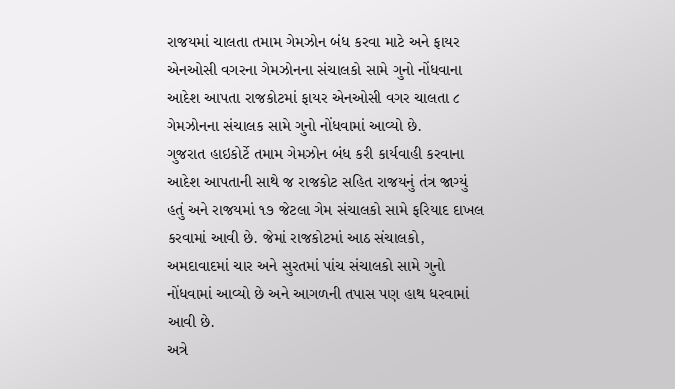રાજયમાં ચાલતા તમામ ગેમઝોન બંધ કરવા માટે અને ફાયર એનઓસી વગરના ગેમઝોનના સંચાલકો સામે ગુનો નોંધવાના આદેશ આપતા રાજકોટમાં ફાયર એનઓસી વગર ચાલતા ૮ ગેમઝોનના સંચાલક સામે ગુનો નોંધવામાં આવ્યો છે.
ગુજરાત હાઇકોર્ટે તમામ ગેમઝોન બંધ કરી કાર્યવાહી કરવાના આદેશ આપતાની સાથે જ રાજકોટ સહિત રાજયનું તંત્ર જાગ્યું હતું અને રાજયમાં ૧૭ જેટલા ગેમ સંચાલકો સામે ફરિયાદ દાખલ કરવામાં આવી છે. જેમાં રાજકોટમાં આઠ સંચાલકો, અમદાવાદમાં ચાર અને સુરતમાં પાંચ સંચાલકો સામે ગુનો નોંધવામાં આવ્યો છે અને આગળની તપાસ પણ હાથ ધરવામાં આવી છે.
અત્રે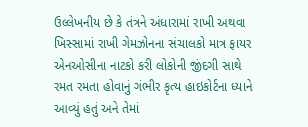ઉલ્લેખનીય છે કે તંત્રને અંધારામાં રાખી અથવા ખિસ્સામાં રાખી ગેમઝોનના સંચાલકો માત્ર ફાયર એનઓસીના નાટકો કરી લોકોની જીંદગી સાથે રમત રમતા હોવાનું ગંભીર કૃત્ય હાઇકોર્ટના ધ્યાને આવ્યું હતું અને તેમાં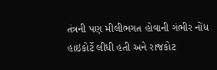તંત્રની પણ મીલીભગત હોવાની ગંભીર નોંધ હાઇકોર્ટે લીધી હતી અને રાજકોટ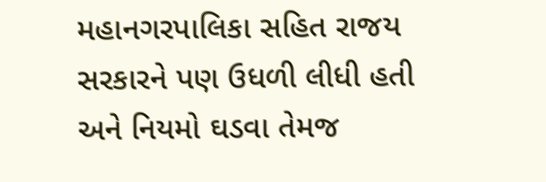મહાનગરપાલિકા સહિત રાજય સરકારને પણ ઉધળી લીધી હતી અને નિયમો ઘડવા તેમજ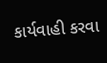કાર્યવાહી કરવા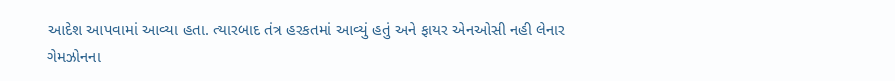આદેશ આપવામાં આવ્યા હતા. ત્યારબાદ તંત્ર હરકતમાં આવ્યું હતું અને ફાયર એનઓસી નહી લેનાર ગેમઝોનના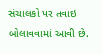સંચાલકો પર તવાઇ બોલાવવામાં આવી છે.